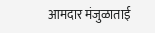आमदार मंजुळाताई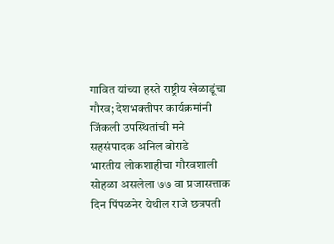गावित यांच्या हस्ते राष्ट्रीय खेळाडूंचा गौरव; देशभक्तीपर कार्यक्रमांनी जिंकली उपस्थितांची मने
सहसंपादक अनिल बोराडे
भारतीय लोकशाहीचा गौरवशाली सोहळा असलेला ७७ वा प्रजासत्ताक दिन पिंपळनेर येथील राजे छत्रपती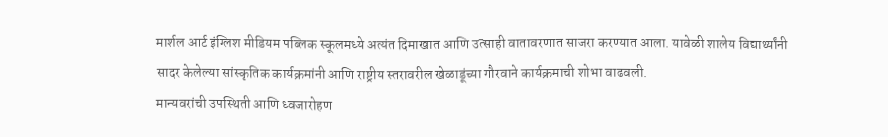मार्शल आर्ट इंग्लिश मीडियम पब्लिक स्कूलमध्ये अत्यंत दिमाखात आणि उत्साही वातावरणात साजरा करण्यात आला. यावेळी शालेय विद्यार्थ्यांनी सादर केलेल्या सांस्कृतिक कार्यक्रमांनी आणि राष्ट्रीय स्तरावरील खेळाडूंच्या गौरवाने कार्यक्रमाची शोभा वाढवली.
मान्यवरांची उपस्थिती आणि ध्वजारोहण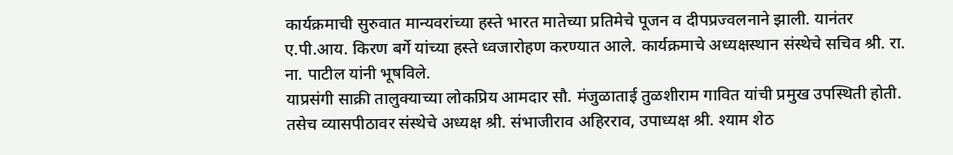कार्यक्रमाची सुरुवात मान्यवरांच्या हस्ते भारत मातेच्या प्रतिमेचे पूजन व दीपप्रज्वलनाने झाली. यानंतर ए.पी.आय. किरण बर्गे यांच्या हस्ते ध्वजारोहण करण्यात आले. कार्यक्रमाचे अध्यक्षस्थान संस्थेचे सचिव श्री. रा. ना. पाटील यांनी भूषविले.
याप्रसंगी साक्री तालुक्याच्या लोकप्रिय आमदार सौ. मंजुळाताई तुळशीराम गावित यांची प्रमुख उपस्थिती होती. तसेच व्यासपीठावर संस्थेचे अध्यक्ष श्री. संभाजीराव अहिरराव, उपाध्यक्ष श्री. श्याम शेठ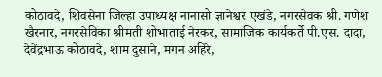कोठावदे, शिवसेना जिल्हा उपाध्यक्ष नानासो ज्ञानेश्वर एखंडे, नगरसेवक श्री. गणेश खैरनार, नगरसेविका श्रीमती शोभाताई नेरकर, सामाजिक कार्यकर्ते पी.एस. दादा, देवेंद्रभाऊ कोठावदे, शाम दुसाने, मगन अहिरे,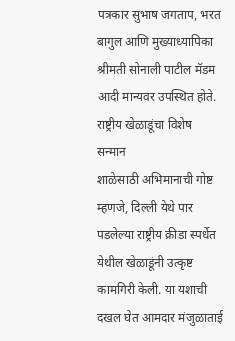पत्रकार सुभाष जगताप, भरत बागुल आणि मुख्याध्यापिका श्रीमती सोनाली पाटील मॅडम आदी मान्यवर उपस्थित होते.
राष्ट्रीय खेळाडूंचा विशेष सन्मान
शाळेसाठी अभिमानाची गोष्ट म्हणजे, दिल्ली येथे पार पडलेल्या राष्ट्रीय क्रीडा स्पर्धेत येथील खेळाडूंनी उत्कृष्ट कामगिरी केली. या यशाची दखल घेत आमदार मंजुळाताई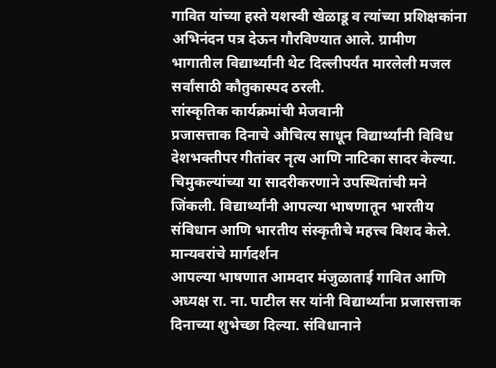गावित यांच्या हस्ते यशस्वी खेळाडू व त्यांच्या प्रशिक्षकांना अभिनंदन पत्र देऊन गौरविण्यात आले. ग्रामीण भागातील विद्यार्थ्यांनी थेट दिल्लीपर्यंत मारलेली मजल सर्वांसाठी कौतुकास्पद ठरली.
सांस्कृतिक कार्यक्रमांची मेजवानी
प्रजासत्ताक दिनाचे औचित्य साधून विद्यार्थ्यांनी विविध देशभक्तीपर गीतांवर नृत्य आणि नाटिका सादर केल्या. चिमुकल्यांच्या या सादरीकरणाने उपस्थितांची मने जिंकली. विद्यार्थ्यांनी आपल्या भाषणातून भारतीय संविधान आणि भारतीय संस्कृतीचे महत्त्व विशद केले.
मान्यवरांचे मार्गदर्शन
आपल्या भाषणात आमदार मंजुळाताई गावित आणि अध्यक्ष रा. ना. पाटील सर यांनी विद्यार्थ्यांना प्रजासत्ताक दिनाच्या शुभेच्छा दिल्या. संविधानाने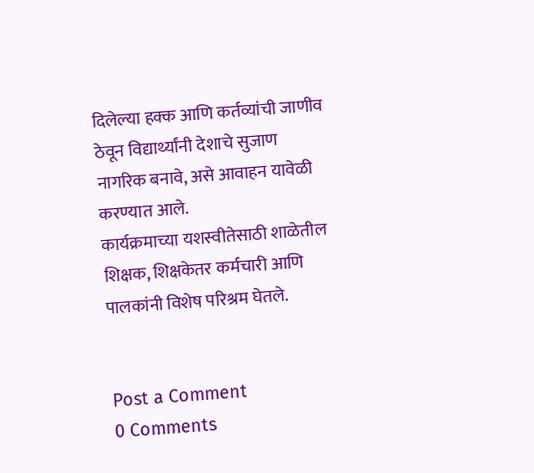दिलेल्या हक्क आणि कर्तव्यांची जाणीव ठेवून विद्यार्थ्यांनी देशाचे सुजाण नागरिक बनावे, असे आवाहन यावेळी करण्यात आले.
कार्यक्रमाच्या यशस्वीतेसाठी शाळेतील शिक्षक, शिक्षकेतर कर्मचारी आणि पालकांनी विशेष परिश्रम घेतले.


Post a Comment
0 Comments